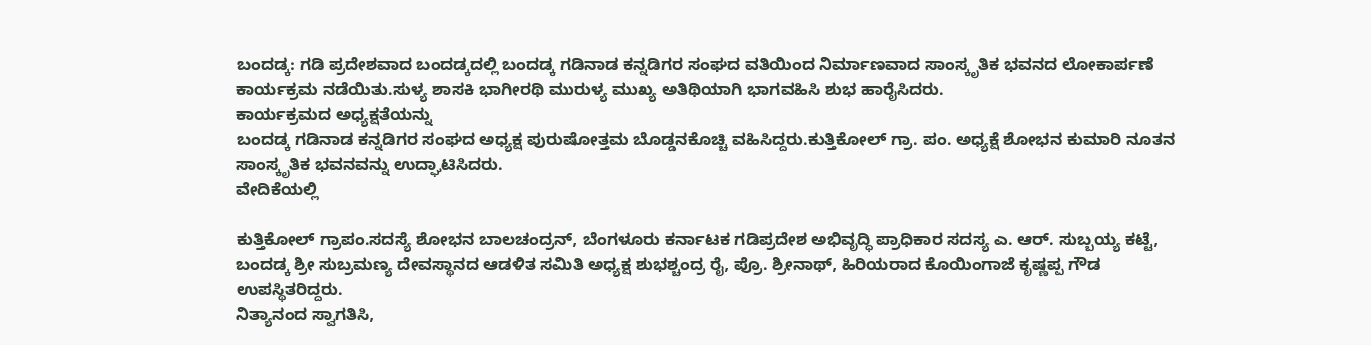ಬಂದಡ್ಕ: ಗಡಿ ಪ್ರದೇಶವಾದ ಬಂದಡ್ಕದಲ್ಲಿ ಬಂದಡ್ಕ ಗಡಿನಾಡ ಕನ್ನಡಿಗರ ಸಂಘದ ವತಿಯಿಂದ ನಿರ್ಮಾಣವಾದ ಸಾಂಸ್ಕೃತಿಕ ಭವನದ ಲೋಕಾರ್ಪಣೆ ಕಾರ್ಯಕ್ರಮ ನಡೆಯಿತು.ಸುಳ್ಯ ಶಾಸಕಿ ಭಾಗೀರಥಿ ಮುರುಳ್ಯ ಮುಖ್ಯ ಅತಿಥಿಯಾಗಿ ಭಾಗವಹಿಸಿ ಶುಭ ಹಾರೈಸಿದರು.
ಕಾರ್ಯಕ್ರಮದ ಅಧ್ಯಕ್ಷತೆಯನ್ನು
ಬಂದಡ್ಕ ಗಡಿನಾಡ ಕನ್ನಡಿಗರ ಸಂಘದ ಅಧ್ಯಕ್ಷ ಪುರುಷೋತ್ತಮ ಬೊಡ್ಡನಕೊಚ್ಚಿ ವಹಿಸಿದ್ದರು.ಕುತ್ತಿಕೋಲ್ ಗ್ರಾ. ಪಂ. ಅಧ್ಯಕ್ಷೆ ಶೋಭನ ಕುಮಾರಿ ನೂತನ ಸಾಂಸ್ಕೃತಿಕ ಭವನವನ್ನು ಉದ್ಘಾಟಿಸಿದರು.
ವೇದಿಕೆಯಲ್ಲಿ

ಕುತ್ತಿಕೋಲ್ ಗ್ರಾಪಂ.ಸದಸ್ಯೆ ಶೋಭನ ಬಾಲಚಂದ್ರನ್, ಬೆಂಗಳೂರು ಕರ್ನಾಟಕ ಗಡಿಪ್ರದೇಶ ಅಭಿವೃದ್ಧಿ ಪ್ರಾಧಿಕಾರ ಸದಸ್ಯ ಎ. ಆರ್. ಸುಬ್ಬಯ್ಯ ಕಟ್ಟೆ, ಬಂದಡ್ಕ ಶ್ರೀ ಸುಬ್ರಮಣ್ಯ ದೇವಸ್ಥಾನದ ಆಡಳಿತ ಸಮಿತಿ ಅಧ್ಯಕ್ಷ ಶುಭಶ್ಚಂದ್ರ ರೈ, ಪ್ರೊ. ಶ್ರೀನಾಥ್, ಹಿರಿಯರಾದ ಕೊಯಿಂಗಾಜೆ ಕೃಷ್ಣಪ್ಪ ಗೌಡ ಉಪಸ್ಥಿತರಿದ್ದರು.
ನಿತ್ಯಾನಂದ ಸ್ವಾಗತಿಸಿ,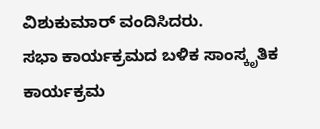ವಿಶುಕುಮಾರ್ ವಂದಿಸಿದರು.
ಸಭಾ ಕಾರ್ಯಕ್ರಮದ ಬಳಿಕ ಸಾಂಸ್ಕೃತಿಕ ಕಾರ್ಯಕ್ರಮ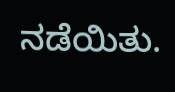ನಡೆಯಿತು.